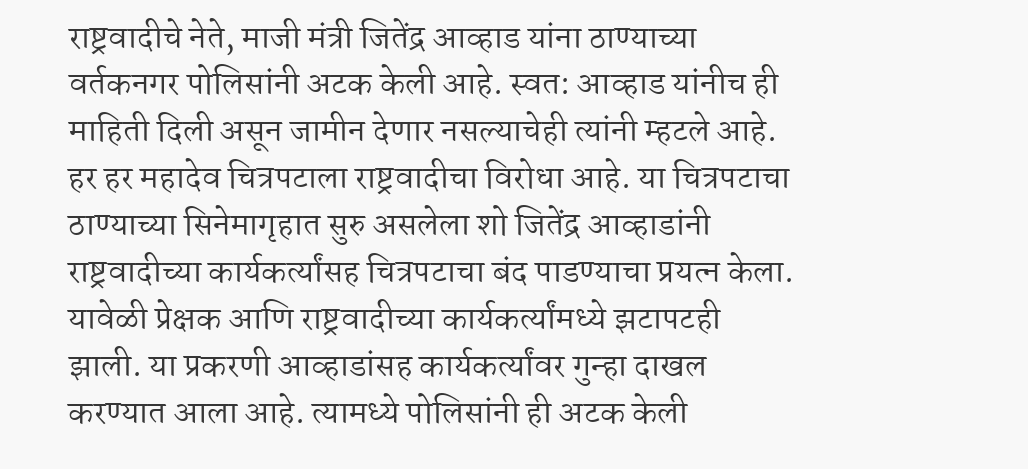राष्ट्रवादीचे नेते, माजी मंत्री जितेंद्र आव्हाड यांना ठाण्याच्या वर्तकनगर पोलिसांनी अटक केली आहे. स्वत: आव्हाड यांनीच ही माहिती दिली असून जामीन देणार नसल्याचेही त्यांनी म्हटले आहे.
हर हर महादेव चित्रपटाला राष्ट्रवादीचा विरोधा आहे. या चित्रपटाचा ठाण्याच्या सिनेमागृहात सुरु असलेला शो जितेंद्र आव्हाडांनी राष्ट्रवादीच्या कार्यकर्त्यांसह चित्रपटाचा बंद पाडण्याचा प्रयत्न केला.
यावेळी प्रेक्षक आणि राष्ट्रवादीच्या कार्यकर्त्यांमध्ये झटापटही झाली. या प्रकरणी आव्हाडांसह कार्यकर्त्यांवर गुन्हा दाखल करण्यात आला आहे. त्यामध्ये पोलिसांनी ही अटक केली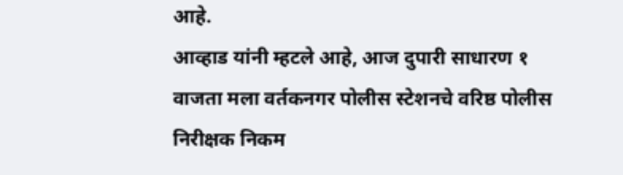आहे.
आव्हाड यांनी म्हटले आहे, आज दुपारी साधारण १ वाजता मला वर्तकनगर पोलीस स्टेशनचे वरिष्ठ पोलीस निरीक्षक निकम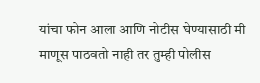यांचा फोन आला आणि नोटीस घेण्यासाठी मी माणूस पाठवतो नाही तर तुम्ही पोलीस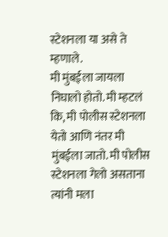स्टेशनला या असे ते म्हणाले.
मी मुंबईला जायला निघालो होतो. मी म्हटलं कि, मी पोलीस स्टेशनला येतो आणि नंतर मी मुंबईला जातो. मी पोलीस स्टेशनला गेलो असताना त्यांनी मला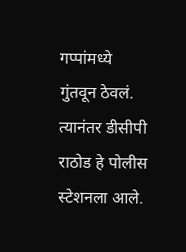गप्पांमध्ये गुंतवून ठेवलं.
त्यानंतर डीसीपी राठोड हे पोलीस स्टेशनला आले.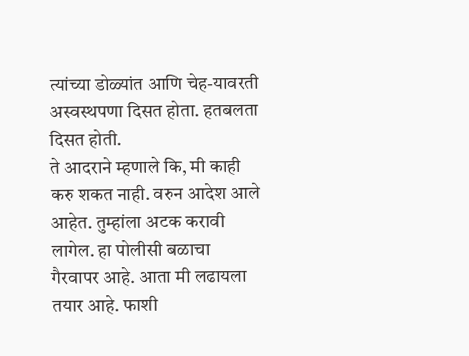त्यांच्या डोळ्यांत आणि चेह-यावरती अस्वस्थपणा दिसत होता. हतबलता दिसत होती.
ते आदराने म्हणाले कि, मी काही करु शकत नाही. वरुन आदेश आले आहेत. तुम्हांला अटक करावी लागेल. हा पोलीसी बळाचा गैरवापर आहे. आता मी लढायला तयार आहे. फाशी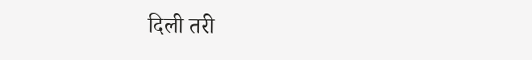दिली तरी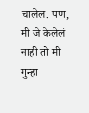चालेल. पण, मी जे केलेलं नाही तो मी गुन्हा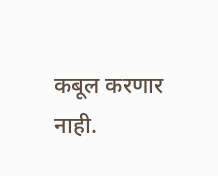कबूल करणार नाही.